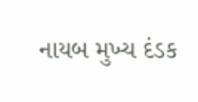નાયબ મુખ્ય દંડક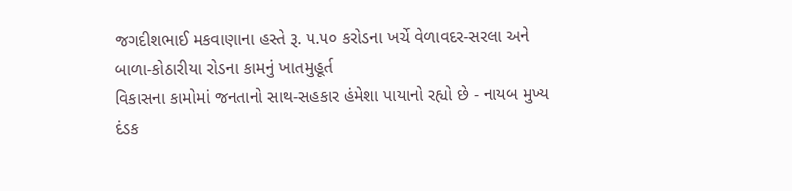જગદીશભાઈ મકવાણાના હસ્તે રૂ. ૫.૫૦ કરોડના ખર્ચે વેળાવદર-સરલા અને બાળા-કોઠારીયા રોડના કામનું ખાતમુહૂર્ત
વિકાસના કામોમાં જનતાનો સાથ-સહકાર હંમેશા પાયાનો રહ્યો છે - નાયબ મુખ્ય દંડક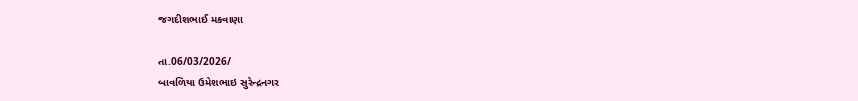જગદીશભાઈ મકવાણા

તા.06/03/2026/
બાવળિયા ઉમેશભાઇ સુરેન્દ્રનગર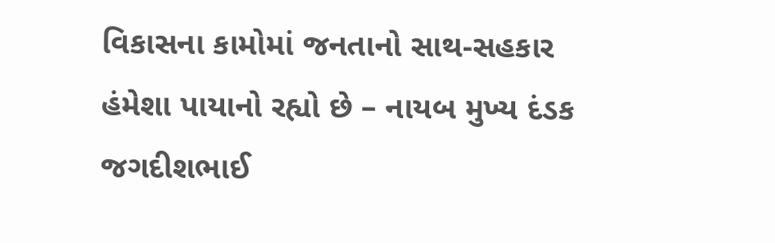વિકાસના કામોમાં જનતાનો સાથ-સહકાર હંમેશા પાયાનો રહ્યો છે – નાયબ મુખ્ય દંડક જગદીશભાઈ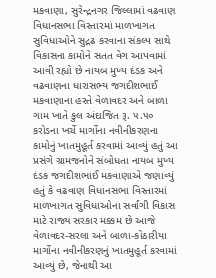મકવાણા, સુરેન્દ્રનગર જિલ્લામાં વઢવાણ વિધાનસભા વિસ્તારમાં માળખાગત સુવિધાઓને સુદ્રઢ કરવાના સંકલ્પ સાથે વિકાસના કામોને સતત વેગ આપવામાં આવી રહ્યો છે નાયબ મુખ્ય દંડક અને વઢવાણના ધારાસભ્ય જગદીશભાઈ મકવાણાના હસ્તે વેળાવદર અને બાળા ગામ ખાતે કુલ અંદાજિત રૂ. ૫.૫૦ કરોડના ખર્ચે માર્ગોના નવીનીકરણના કામોનું ખાતમુહૂર્ત કરવામાં આવ્યું હતું આ પ્રસંગે ગ્રામજનોને સંબોધતા નાયબ મુખ્ય દંડક જગદીશભાઈ મકવાણાએ જણાવ્યું હતું કે વઢવાણ વિધાનસભા વિસ્તારમાં માળખાગત સુવિધાઓના સર્વાંગી વિકાસ માટે રાજ્ય સરકાર મક્કમ છે આજે વેળાવદર-સરલા અને બાળા-કોઠારીયા માર્ગોના નવીનીકરણનું ખાતમુહૂર્ત કરવામાં આવ્યું છે, જેનાથી આ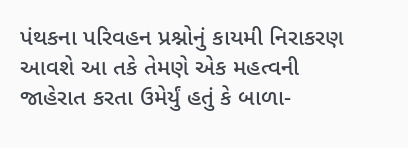પંથકના પરિવહન પ્રશ્નોનું કાયમી નિરાકરણ આવશે આ તકે તેમણે એક મહત્વની જાહેરાત કરતા ઉમેર્યું હતું કે બાળા-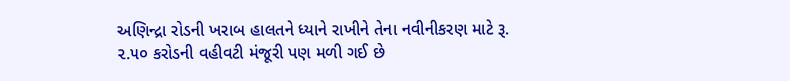અણિન્દ્રા રોડની ખરાબ હાલતને ધ્યાને રાખીને તેના નવીનીકરણ માટે રૂ. ૨.૫૦ કરોડની વહીવટી મંજૂરી પણ મળી ગઈ છે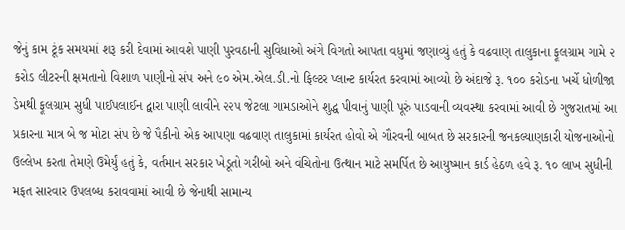જેનું કામ ટૂંક સમયમાં શરૂ કરી દેવામાં આવશે પાણી પુરવઠાની સુવિધાઓ અંગે વિગતો આપતા વધુમાં જણાવ્યું હતું કે વઢવાણ તાલુકાના ફૂલગ્રામ ગામે ૨ કરોડ લીટરની ક્ષમતાનો વિશાળ પાણીનો સંપ અને ૯૦ એમ.એલ.ડી.નો ફિલ્ટર પ્લાન્ટ કાર્યરત કરવામાં આવ્યો છે અંદાજે રૂ. ૧૦૦ કરોડના ખર્ચે ધોળીજા ડેમથી ફૂલગ્રામ સુધી પાઈપલાઈન દ્વારા પાણી લાવીને ૨૨૫ જેટલા ગામડાઓને શુદ્ધ પીવાનું પાણી પૂરું પાડવાની વ્યવસ્થા કરવામાં આવી છે ગુજરાતમાં આ પ્રકારના માત્ર બે જ મોટા સંપ છે જે પૈકીનો એક આપણા વઢવાણ તાલુકામાં કાર્યરત હોવો એ ગૌરવની બાબત છે સરકારની જનકલ્યાણકારી યોજનાઓનો ઉલ્લેખ કરતા તેમણે ઉમેર્યું હતું કે, વર્તમાન સરકાર ખેડૂતો ગરીબો અને વંચિતોના ઉત્થાન માટે સમર્પિત છે આયુષ્માન કાર્ડ હેઠળ હવે રૂ. ૧૦ લાખ સુધીની મફત સારવાર ઉપલબ્ધ કરાવવામાં આવી છે જેનાથી સામાન્ય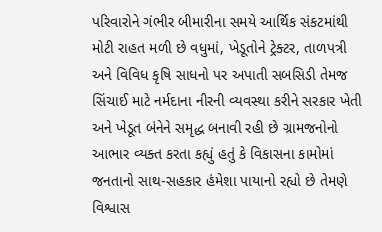પરિવારોને ગંભીર બીમારીના સમયે આર્થિક સંકટમાંથી મોટી રાહત મળી છે વધુમાં, ખેડૂતોને ટ્રેક્ટર, તાળપત્રી અને વિવિધ કૃષિ સાધનો પર અપાતી સબસિડી તેમજ સિંચાઈ માટે નર્મદાના નીરની વ્યવસ્થા કરીને સરકાર ખેતી અને ખેડૂત બંનેને સમૃદ્ધ બનાવી રહી છે ગ્રામજનોનો આભાર વ્યક્ત કરતા કહ્યું હતું કે વિકાસના કામોમાં જનતાનો સાથ-સહકાર હંમેશા પાયાનો રહ્યો છે તેમણે વિશ્વાસ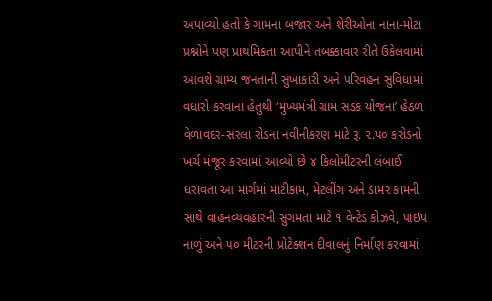અપાવ્યો હતો કે ગામના બજાર અને શેરીઓના નાના-મોટા પ્રશ્નોને પણ પ્રાથમિકતા આપીને તબક્કાવાર રીતે ઉકેલવામાં આવશે ગ્રામ્ય જનતાની સુખાકારી અને પરિવહન સુવિધામાં વધારો કરવાના હેતુથી ‘મુખ્યમંત્રી ગ્રામ સડક યોજના’ હેઠળ વેળાવદર-સરલા રોડના નવીનીકરણ માટે રૂ. ૨.૫૦ કરોડનો ખર્ચ મંજૂર કરવામાં આવ્યો છે ૪ કિલોમીટરની લંબાઈ ધરાવતા આ માર્ગમાં માટીકામ, મેટલીંગ અને ડામર કામની સાથે વાહનવ્યવહારની સુગમતા માટે ૧ વેન્ટેડ કોઝવે, પાઇપ નાળું અને ૫૦ મીટરની પ્રોટેક્શન દીવાલનું નિર્માણ કરવામાં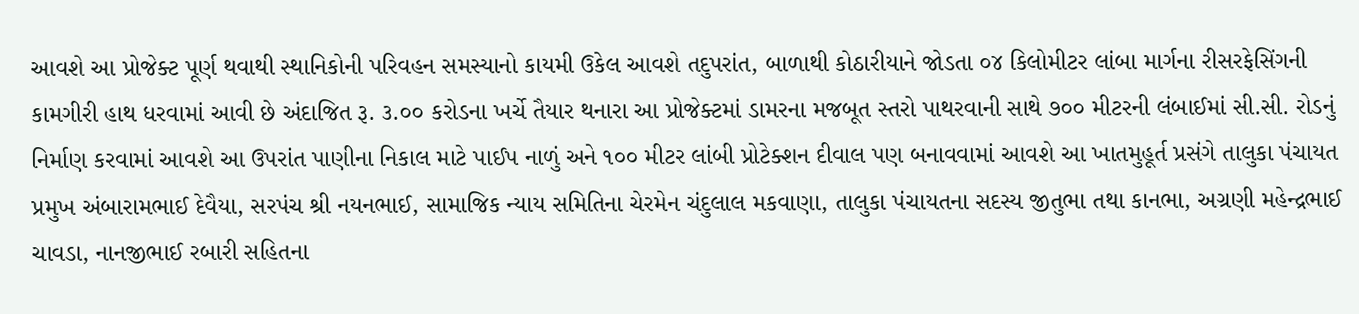આવશે આ પ્રોજેક્ટ પૂર્ણ થવાથી સ્થાનિકોની પરિવહન સમસ્યાનો કાયમી ઉકેલ આવશે તદુપરાંત, બાળાથી કોઠારીયાને જોડતા ૦૪ કિલોમીટર લાંબા માર્ગના રીસરફેસિંગની કામગીરી હાથ ધરવામાં આવી છે અંદાજિત રૂ. ૩.૦૦ કરોડના ખર્ચે તૈયાર થનારા આ પ્રોજેક્ટમાં ડામરના મજબૂત સ્તરો પાથરવાની સાથે ૭૦૦ મીટરની લંબાઈમાં સી.સી. રોડનું નિર્માણ કરવામાં આવશે આ ઉપરાંત પાણીના નિકાલ માટે પાઈપ નાળું અને ૧૦૦ મીટર લાંબી પ્રોટેક્શન દીવાલ પણ બનાવવામાં આવશે આ ખાતમુહૂર્ત પ્રસંગે તાલુકા પંચાયત પ્રમુખ અંબારામભાઈ દેવૈયા, સરપંચ શ્રી નયનભાઈ, સામાજિક ન્યાય સમિતિના ચેરમેન ચંદુલાલ મકવાણા, તાલુકા પંચાયતના સદસ્ય જીતુભા તથા કાનભા, અગ્રણી મહેન્દ્રભાઈ ચાવડા, નાનજીભાઈ રબારી સહિતના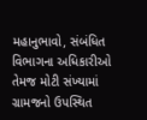મહાનુભાવો, સંબંધિત વિભાગના અધિકારીઓ તેમજ મોટી સંખ્યામાં ગ્રામજનો ઉપસ્થિત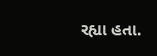રહ્યા હતા.